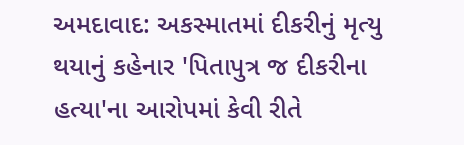અમદાવાદ: અકસ્માતમાં દીકરીનું મૃત્યુ થયાનું કહેનાર 'પિતાપુત્ર જ દીકરીના હત્યા'ના આરોપમાં કેવી રીતે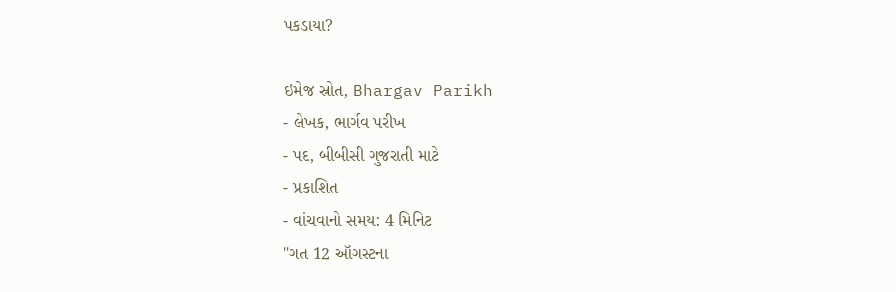પકડાયા?

ઇમેજ સ્રોત, Bhargav Parikh
- લેખક, ભાર્ગવ પરીખ
- પદ, બીબીસી ગુજરાતી માટે
- પ્રકાશિત
- વાંચવાનો સમય: 4 મિનિટ
"ગત 12 ઑગસ્ટના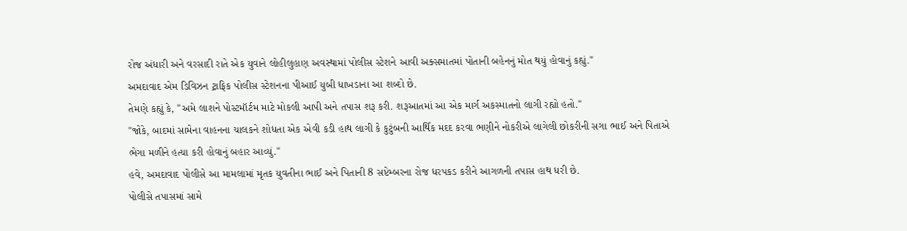રોજ અંધારી અને વરસાદી રાતે એક યુવાને લોહીલુહાણ અવસ્થામાં પોલીસ સ્ટેશને આવી અક્સમાતમાં પોતાની બહેનનું મોત થયું હોવાનું કહ્યું."
અમદાવાદ એમ ડિવિઝન ટ્રાફિક પોલીસ સ્ટેશનના પીઆઈ યુબી ધાખડાના આ શબ્દો છે.
તેમણે કહ્યું કે, "અમે લાશને પોસ્ટમૉર્ટમ માટે મોકલી આપી અને તપાસ શરૂ કરી. શરૂઆતમાં આ એક માર્ગ અકસ્માતનો લાગી રહ્યો હતો."
"જોકે, બાદમાં સામેના વાહનના ચાલકને શોધતા એક એવી કડી હાથ લાગી કે કુટુંબની આર્થિક મદદ કરવા ભણીને નોકરીએ લાગેલી છોકરીની સગા ભાઈ અને પિતાએ ભેગા મળીને હત્યા કરી હોવાનું બહાર આવ્યું."
હવે, અમદાવાદ પોલીસે આ મામલામાં મૃતક યુવતીના ભાઈ અને પિતાની 8 સપ્ટેમ્બરના રોજ ધરપકડ કરીને આગળની તપાસ હાથ ધરી છે.
પોલીસે તપાસમાં સામે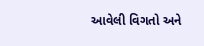આવેલી વિગતો અને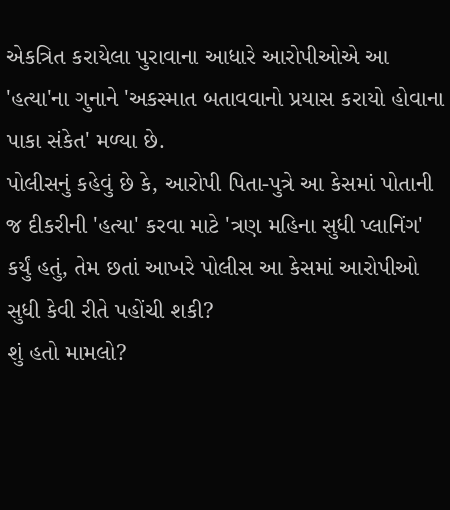એકત્રિત કરાયેલા પુરાવાના આધારે આરોપીઓએ આ 'હત્યા'ના ગુનાને 'અકસ્માત બતાવવાનો પ્રયાસ કરાયો હોવાના પાકા સંકેત' મળ્યા છે.
પોલીસનું કહેવું છે કે, આરોપી પિતા-પુત્રે આ કેસમાં પોતાની જ દીકરીની 'હત્યા' કરવા માટે 'ત્રણ મહિના સુધી પ્લાનિંગ' કર્યું હતું, તેમ છતાં આખરે પોલીસ આ કેસમાં આરોપીઓ સુધી કેવી રીતે પહોંચી શકી?
શું હતો મામલો?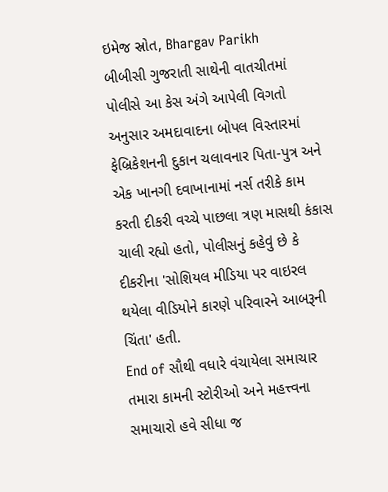ઇમેજ સ્રોત, Bhargav Parikh
બીબીસી ગુજરાતી સાથેની વાતચીતમાં પોલીસે આ કેસ અંગે આપેલી વિગતો અનુસાર અમદાવાદના બોપલ વિસ્તારમાં ફેબ્રિકેશનની દુકાન ચલાવનાર પિતા-પુત્ર અને એક ખાનગી દવાખાનામાં નર્સ તરીકે કામ કરતી દીકરી વચ્ચે પાછલા ત્રણ માસથી કંકાસ ચાલી રહ્યો હતો, પોલીસનું કહેવું છે કે દીકરીના 'સોશિયલ મીડિયા પર વાઇરલ થયેલા વીડિયોને કારણે પરિવારને આબરૂની ચિંતા' હતી.
End of સૌથી વધારે વંચાયેલા સમાચાર
તમારા કામની સ્ટોરીઓ અને મહત્ત્વના સમાચારો હવે સીધા જ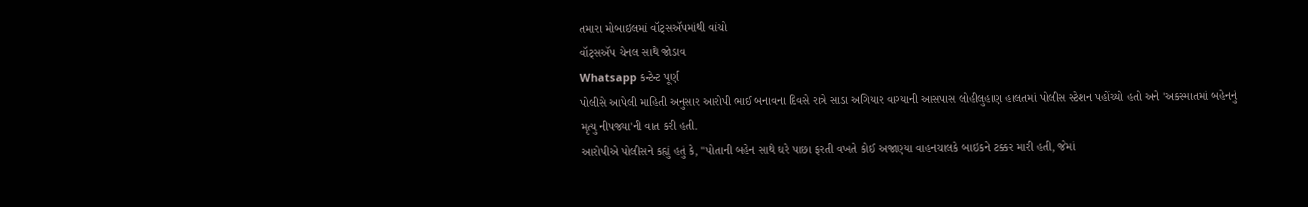તમારા મોબાઇલમાં વૉટ્સઍપમાંથી વાંચો
વૉટ્સઍપ ચેનલ સાથે જોડાવ
Whatsapp કન્ટેન્ટ પૂર્ણ
પોલીસે આપેલી માહિતી અનુસાર આરોપી ભાઈ બનાવના દિવસે રાત્રે સાડા અગિયાર વાગ્યાની આસપાસ લોહીલુહાણ હાલતમાં પોલીસ સ્ટેશન પહોંચ્યો હતો અને 'અકસ્માતમાં બહેનનું મૃત્યુ નીપજ્યા'ની વાત કરી હતી.
આરોપીએ પોલીસને કહ્યું હતું કે, "પોતાની બહેન સાથે ઘરે પાછા ફરતી વખતે કોઈ અજાણ્યા વાહનચાલકે બાઇકને ટક્કર મારી હતી, જેમાં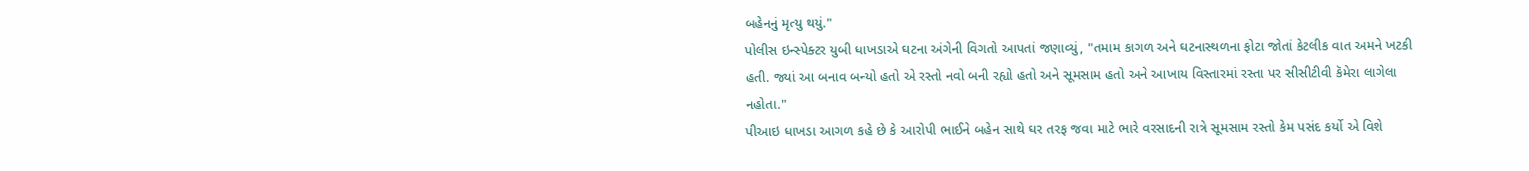બહેનનું મૃત્યુ થયું."
પોલીસ ઇન્સ્પેક્ટર યુબી ધાખડાએ ઘટના અંગેની વિગતો આપતાં જણાવ્યું, "તમામ કાગળ અને ઘટનાસ્થળના ફોટા જોતાં કેટલીક વાત અમને ખટકી હતી. જ્યાં આ બનાવ બન્યો હતો એ રસ્તો નવો બની રહ્યો હતો અને સૂમસામ હતો અને આખાય વિસ્તારમાં રસ્તા પર સીસીટીવી કૅમેરા લાગેલા નહોતા."
પીઆઇ ધાખડા આગળ કહે છે કે આરોપી ભાઈને બહેન સાથે ઘર તરફ જવા માટે ભારે વરસાદની રાત્રે સૂમસામ રસ્તો કેમ પસંદ કર્યો એ વિશે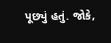પૂછ્યું હતું. જોકે,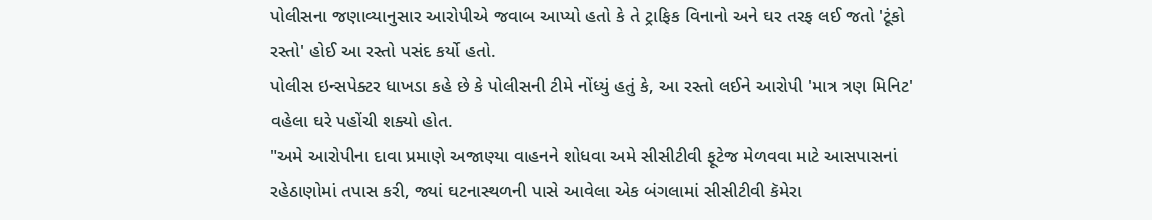પોલીસના જણાવ્યાનુસાર આરોપીએ જવાબ આપ્યો હતો કે તે ટ્રાફિક વિનાનો અને ઘર તરફ લઈ જતો 'ટૂંકો રસ્તો' હોઈ આ રસ્તો પસંદ કર્યો હતો.
પોલીસ ઇન્સપેક્ટર ધાખડા કહે છે કે પોલીસની ટીમે નોંધ્યું હતું કે, આ રસ્તો લઈને આરોપી 'માત્ર ત્રણ મિનિટ' વહેલા ઘરે પહોંચી શક્યો હોત.
"અમે આરોપીના દાવા પ્રમાણે અજાણ્યા વાહનને શોધવા અમે સીસીટીવી ફૂટેજ મેળવવા માટે આસપાસનાં રહેઠાણોમાં તપાસ કરી, જ્યાં ઘટનાસ્થળની પાસે આવેલા એક બંગલામાં સીસીટીવી કૅમેરા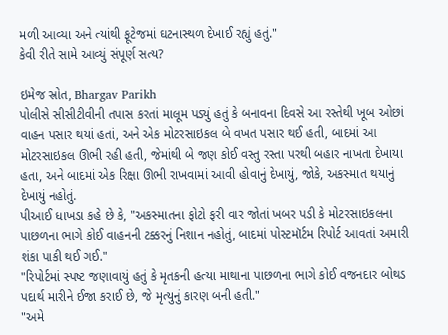મળી આવ્યા અને ત્યાંથી ફૂટેજમાં ઘટનાસ્થળ દેખાઈ રહ્યું હતું."
કેવી રીતે સામે આવ્યું સંપૂર્ણ સત્ય?

ઇમેજ સ્રોત, Bhargav Parikh
પોલીસે સીસીટીવીની તપાસ કરતાં માલૂમ પડ્યું હતું કે બનાવના દિવસે આ રસ્તેથી ખૂબ ઓછાં વાહન પસાર થયાં હતાં, અને એક મોટરસાઇકલ બે વખત પસાર થઈ હતી, બાદમાં આ મોટરસાઇકલ ઊભી રહી હતી, જેમાંથી બે જણ કોઈ વસ્તુ રસ્તા પરથી બહાર નાખતા દેખાયા હતા, અને બાદમાં એક રિક્ષા ઊભી રાખવામાં આવી હોવાનું દેખાયું, જોકે, અકસ્માત થયાનું દેખાયું નહોતું.
પીઆઈ ધાખડા કહે છે કે, "અકસ્માતના ફોટો ફરી વાર જોતાં ખબર પડી કે મોટરસાઇકલના પાછળના ભાગે કોઈ વાહનની ટક્કરનું નિશાન નહોતું, બાદમાં પોસ્ટમૉર્ટમ રિપોર્ટ આવતાં અમારી શંકા પાકી થઈ ગઈ."
"રિપોર્ટમાં સ્પષ્ટ જણાવાયું હતું કે મૃતકની હત્યા માથાના પાછળના ભાગે કોઈ વજનદાર બોથડ પદાર્થ મારીને ઈજા કરાઈ છે, જે મૃત્યુનું કારણ બની હતી."
"અમે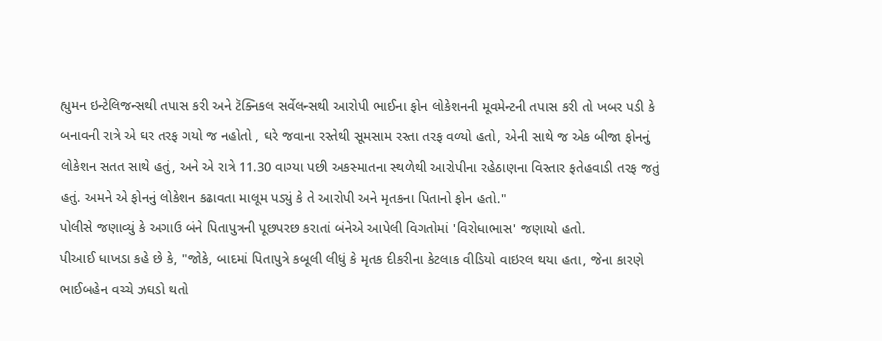હ્યુમન ઇન્ટેલિજન્સથી તપાસ કરી અને ટૅક્નિકલ સર્વેલન્સથી આરોપી ભાઈના ફોન લોકેશનની મૂવમેન્ટની તપાસ કરી તો ખબર પડી કે બનાવની રાત્રે એ ઘર તરફ ગયો જ નહોતો , ઘરે જવાના રસ્તેથી સૂમસામ રસ્તા તરફ વળ્યો હતો, એની સાથે જ એક બીજા ફોનનું લોકેશન સતત સાથે હતું, અને એ રાત્રે 11.30 વાગ્યા પછી અકસ્માતના સ્થળેથી આરોપીના રહેઠાણના વિસ્તાર ફતેહવાડી તરફ જતું હતું. અમને એ ફોનનું લોકેશન કઢાવતા માલૂમ પડ્યું કે તે આરોપી અને મૃતકના પિતાનો ફોન હતો."
પોલીસે જણાવ્યું કે અગાઉ બંને પિતાપુત્રની પૂછપરછ કરાતાં બંનેએ આપેલી વિગતોમાં 'વિરોધાભાસ' જણાયો હતો.
પીઆઈ ધાખડા કહે છે કે, "જોકે, બાદમાં પિતાપુત્રે કબૂલી લીધું કે મૃતક દીકરીના કેટલાક વીડિયો વાઇરલ થયા હતા, જેના કારણે ભાઈબહેન વચ્ચે ઝઘડો થતો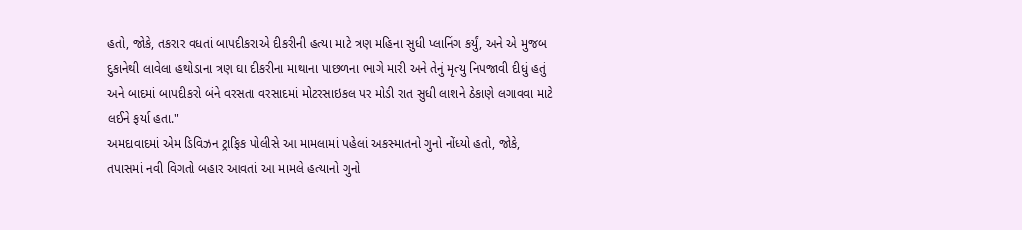હતો, જોકે, તકરાર વધતાં બાપદીકરાએ દીકરીની હત્યા માટે ત્રણ મહિના સુધી પ્લાનિંગ કર્યું, અને એ મુજબ દુકાનેથી લાવેલા હથોડાના ત્રણ ઘા દીકરીના માથાના પાછળના ભાગે મારી અને તેનું મૃત્યુ નિપજાવી દીધું હતું અને બાદમાં બાપદીકરો બંને વરસતા વરસાદમાં મોટરસાઇકલ પર મોડી રાત સુધી લાશને ઠેકાણે લગાવવા માટે લઈને ફર્યા હતા."
અમદાવાદમાં એમ ડિવિઝન ટ્રાફિક પોલીસે આ મામલામાં પહેલાં અકસ્માતનો ગુનો નોંધ્યો હતો, જોકે, તપાસમાં નવી વિગતો બહાર આવતાં આ મામલે હત્યાનો ગુનો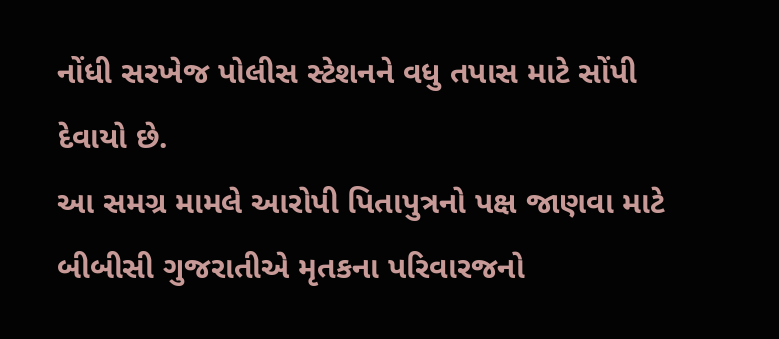નોંધી સરખેજ પોલીસ સ્ટેશનને વધુ તપાસ માટે સોંપી દેવાયો છે.
આ સમગ્ર મામલે આરોપી પિતાપુત્રનો પક્ષ જાણવા માટે બીબીસી ગુજરાતીએ મૃતકના પરિવારજનો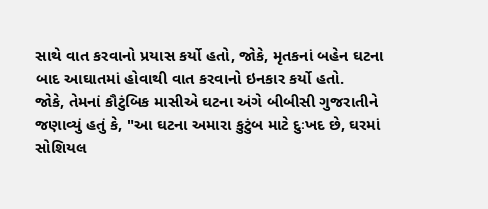સાથે વાત કરવાનો પ્રયાસ કર્યો હતો, જોકે, મૃતકનાં બહેન ઘટના બાદ આઘાતમાં હોવાથી વાત કરવાનો ઇનકાર કર્યો હતો.
જોકે, તેમનાં કૌટુંબિક માસીએ ઘટના અંગે બીબીસી ગુજરાતીને જણાવ્યું હતું કે, "આ ઘટના અમારા કુટુંબ માટે દુઃખદ છે, ઘરમાં સોશિયલ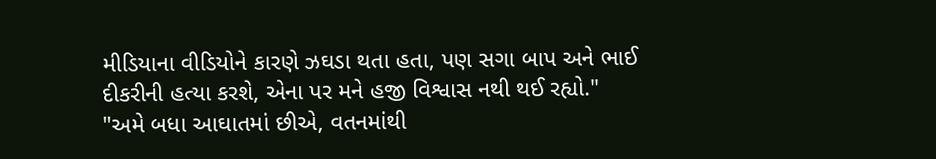મીડિયાના વીડિયોને કારણે ઝઘડા થતા હતા, પણ સગા બાપ અને ભાઈ દીકરીની હત્યા કરશે, એના પર મને હજી વિશ્વાસ નથી થઈ રહ્યો."
"અમે બધા આઘાતમાં છીએ, વતનમાંથી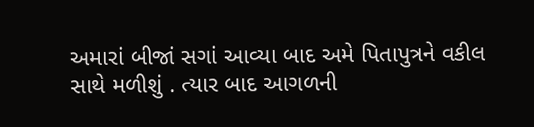અમારાં બીજાં સગાં આવ્યા બાદ અમે પિતાપુત્રને વકીલ સાથે મળીશું . ત્યાર બાદ આગળની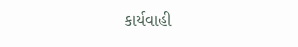કાર્યવાહી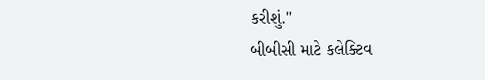કરીશું."
બીબીસી માટે કલેક્ટિવ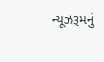ન્યૂઝરૂમનું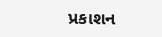પ્રકાશન